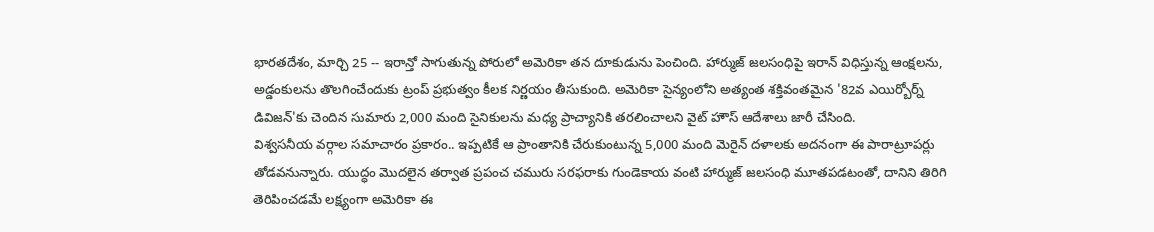భారతదేశం, మార్చి 25 -- ఇరాన్తో సాగుతున్న పోరులో అమెరికా తన దూకుడును పెంచింది. హార్ముజ్ జలసంధిపై ఇరాన్ విధిస్తున్న ఆంక్షలను, అడ్డంకులను తొలగించేందుకు ట్రంప్ ప్రభుత్వం కీలక నిర్ణయం తీసుకుంది. అమెరికా సైన్యంలోని అత్యంత శక్తివంతమైన '82వ ఎయిర్బోర్న్ డివిజన్'కు చెందిన సుమారు 2,000 మంది సైనికులను మధ్య ప్రాచ్యానికి తరలించాలని వైట్ హౌస్ ఆదేశాలు జారీ చేసింది.
విశ్వసనీయ వర్గాల సమాచారం ప్రకారం.. ఇప్పటికే ఆ ప్రాంతానికి చేరుకుంటున్న 5,000 మంది మెరైన్ దళాలకు అదనంగా ఈ పారాట్రూపర్లు తోడవనున్నారు. యుద్ధం మొదలైన తర్వాత ప్రపంచ చమురు సరఫరాకు గుండెకాయ వంటి హార్ముజ్ జలసంధి మూతపడటంతో, దానిని తిరిగి తెరిపించడమే లక్ష్యంగా అమెరికా ఈ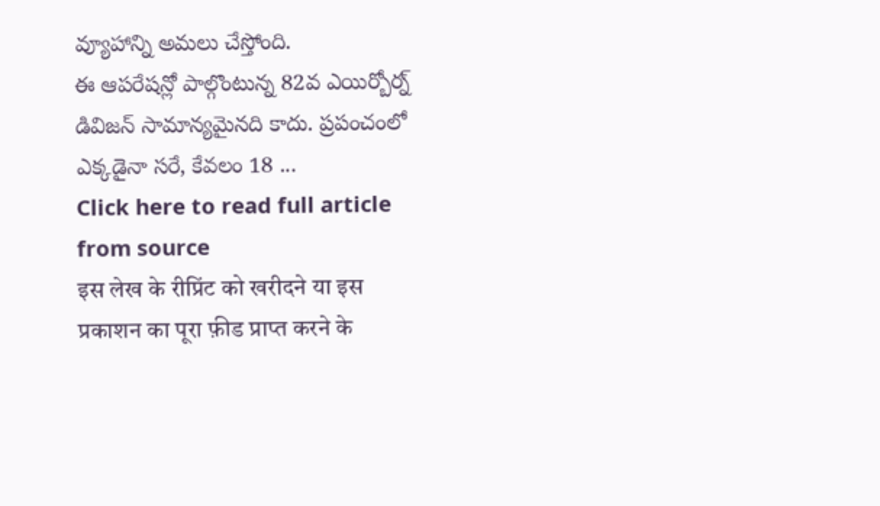వ్యూహాన్ని అమలు చేస్తోంది.
ఈ ఆపరేషన్లో పాల్గొంటున్న 82వ ఎయిర్బోర్న్ డివిజన్ సామాన్యమైనది కాదు. ప్రపంచంలో ఎక్కడైనా సరే, కేవలం 18 ...
Click here to read full article from source
इस लेख के रीप्रिंट को खरीदने या इस प्रकाशन का पूरा फ़ीड प्राप्त करने के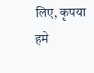लिए, कृपया
हमे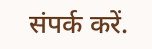संपर्क करें.